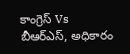కాంగ్రెస్ Vs బీఆర్ఎస్, అధికారం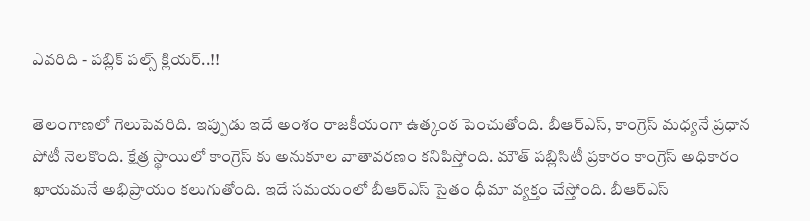ఎవరిది - పబ్లిక్ పల్స్ క్లియర్..!!

తెలంగాణలో గెలుపెవరిది. ఇప్పుడు ఇదే అంశం రాజకీయంగా ఉత్కంఠ పెంచుతోంది. బీఆర్ఎస్, కాంగ్రెస్ మధ్యనే ప్రధాన పోటీ నెలకొంది. క్షేత్ర స్థాయిలో కాంగ్రెస్ కు అనుకూల వాతావరణం కనిపిస్తోంది. మౌత్ పబ్లిసిటీ ప్రకారం కాంగ్రెస్ అధికారం ఖాయమనే అభిప్రాయం కలుగుతోంది. ఇదే సమయంలో బీఆర్ఎస్ సైతం ధీమా వ్యక్తం చేస్తోంది. బీఆర్ఎస్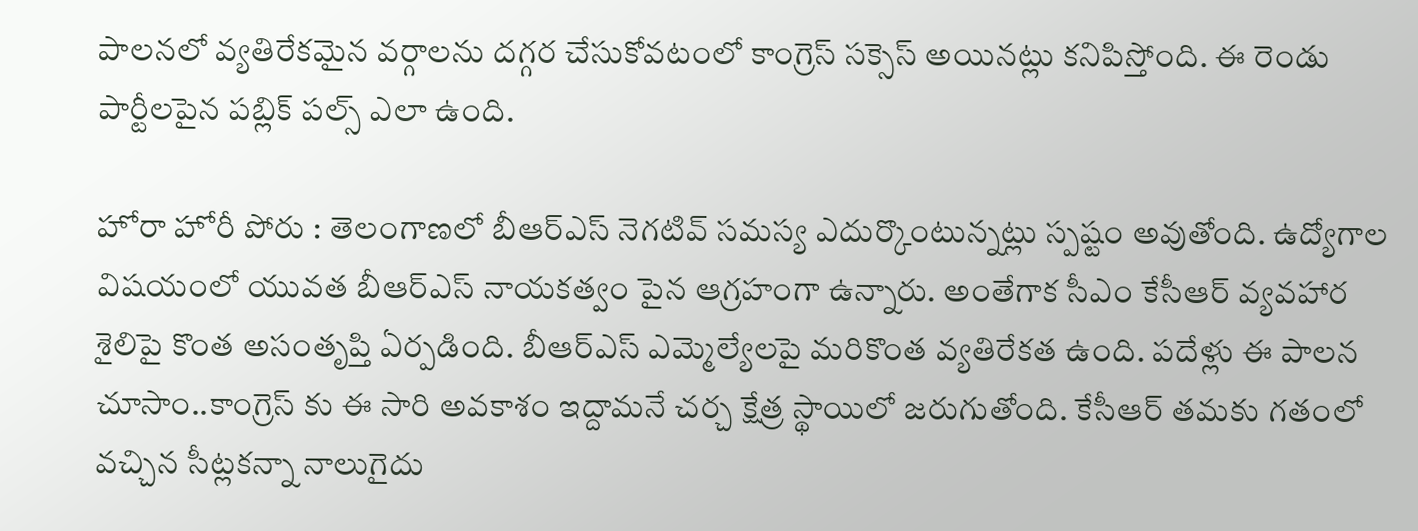పాలనలో వ్యతిరేకమైన వర్గాలను దగ్గర చేసుకోవటంలో కాంగ్రెస్ సక్సెస్ అయినట్లు కనిపిస్తోంది. ఈ రెండు పార్టీలపైన పబ్లిక్ పల్స్ ఎలా ఉంది.

హోరా హోరీ పోరు : తెలంగాణలో బీఆర్ఎస్ నెగటివ్ సమస్య ఎదుర్కొంటున్నట్లు స్పష్టం అవుతోంది. ఉద్యోగాల విషయంలో యువత బీఆర్ఎస్ నాయకత్వం పైన ఆగ్రహంగా ఉన్నారు. అంతేగాక సీఎం కేసీఆర్‌ వ్యవహార శైలిపై కొంత అసంతృప్తి ఏర్పడింది. బీఆర్‌ఎస్‌ ఎమ్మెల్యేలపై మరికొంత వ్యతిరేకత ఉంది. పదేళ్లు ఈ పాలన చూసాం..కాంగ్రెస్ కు ఈ సారి అవకాశం ఇద్దామనే చర్చ క్షేత్ర స్థాయిలో జరుగుతోంది. కేసీఆర్‌ తమకు గతంలో వచ్చిన సీట్లకన్నా నాలుగైదు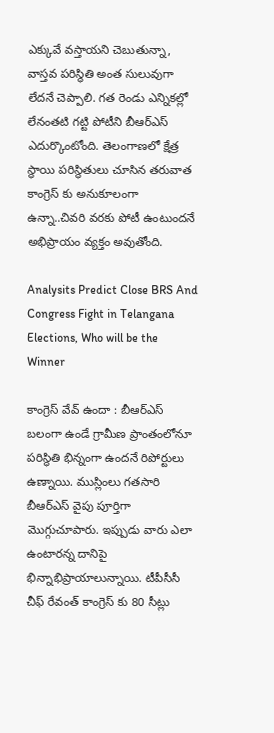ఎక్కువే వస్తాయని చెబుతున్నా, వాస్తవ పరిస్థితి అంత సులువుగా లేదనే చెప్పాలి. గత రెండు ఎన్నికల్లో లేనంతటి గట్టి పోటీని బీఆర్‌ఎస్‌ ఎదుర్కొంటోంది. తెలంగాణలో క్షేత్ర స్థాయి పరిస్థితులు చూసిన తరువాత కాంగ్రెస్ కు అనుకూలంగా ఉన్నా..చివరి వరకు పోటీ ఉంటుందనే అభిప్రాయం వ్యక్తం అవుతోంది.

Analysits Predict Close BRS And Congress Fight in Telangana Elections, Who will be the Winner

కాంగ్రెస్ వేవ్ ఉందా : బీఆర్ఎస్ బలంగా ఉండే గ్రామీణ ప్రాంతంలోనూ పరిస్థితి భిన్నంగా ఉందనే రిపోర్టులు ఉణ్నాయి. ముస్లింలు గతసారి బీఆర్‌ఎస్‌ వైపు పూర్తిగా మొగ్గుచూపారు. ఇప్పుడు వారు ఎలా ఉంటారన్న దానిపై భిన్నాభిప్రాయాలున్నాయి. టీపీసీసీ చీఫ్ రేవంత్ కాంగ్రెస్ కు 80 సీట్లు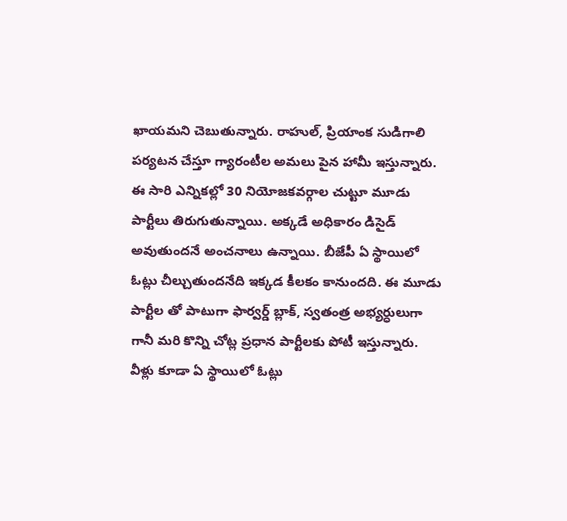ఖాయమని చెబుతున్నారు. రాహుల్, ప్రియాంక సుడిగాలి పర్యటన చేస్తూ గ్యారంటీల అమలు పైన హామీ ఇస్తున్నారు. ఈ సారి ఎన్నికల్లో 30 నియోజకవర్గాల చుట్టూ మూడు పార్టీలు తిరుగుతున్నాయి. అక్కడే అధికారం డిసైడ్ అవుతుందనే అంచనాలు ఉన్నాయి. బీజేపీ ఏ స్థాయిలో ఓట్లు చీల్చుతుందనేది ఇక్కడ కీలకం కానుందది. ఈ మూడు పార్టీల తో పాటుగా ఫార్వర్డ్‌ బ్లాక్‌, స్వతంత్ర అభ్యర్ధులుగా గానీ మరి కొన్ని చోట్ల ప్రధాన పార్టీలకు పోటీ ఇస్తున్నారు. వీళ్లు కూడా ఏ స్థాయిలో ఓట్లు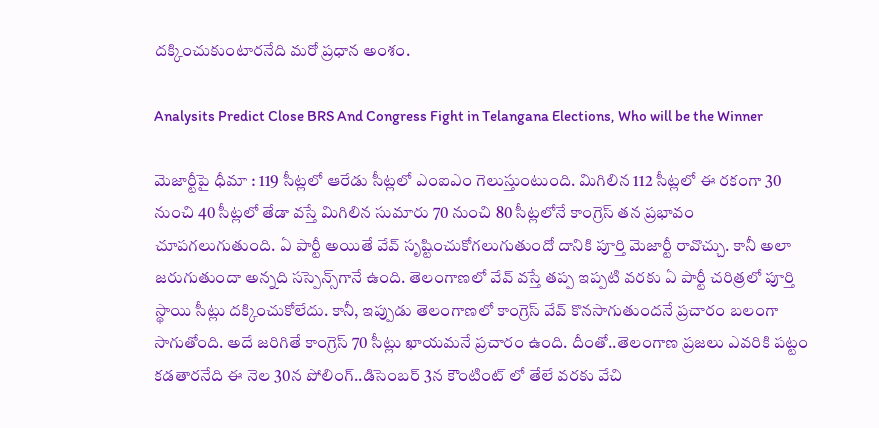దక్కించుకుంటారనేది మరో ప్రధాన అంశం.

Analysits Predict Close BRS And Congress Fight in Telangana Elections, Who will be the Winner

మెజార్టీపై ధీమా : 119 సీట్లలో ఆరేడు సీట్లలో ఎంఐఎం గెలుస్తుంటుంది. మిగిలిన 112 సీట్లలో ఈ రకంగా 30 నుంచి 40 సీట్లలో తేడా వస్తే మిగిలిన సుమారు 70 నుంచి 80 సీట్లలోనే కాంగ్రెస్‌ తన ప్రభావం చూపగలుగుతుంది. ఏ పార్టీ అయితే వేవ్‌ సృష్టించుకోగలుగుతుందో దానికి పూర్తి మెజార్టీ రావొచ్చు. కానీ అలా జరుగుతుందా అన్నది సస్పెన్స్‌గానే ఉంది. తెలంగాణలో వేవ్ వస్తే తప్ప ఇప్పటి వరకు ఏ పార్టీ చరిత్రలో పూర్తి స్థాయి సీట్లు దక్కించుకోలేదు. కానీ, ఇప్పుడు తెలంగాణలో కాంగ్రెస్ వేవ్ కొనసాగుతుందనే ప్రచారం బలంగా సాగుతోంది. అదే జరిగితే కాంగ్రెస్ 70 సీట్లు ఖాయమనే ప్రచారం ఉంది. దీంతో..తెలంగాణ ప్రజలు ఎవరికి పట్టం కడతారనేది ఈ నెల 30న పోలింగ్..డిసెంబర్ 3న కౌంటింట్ లో తేలే వరకు వేచి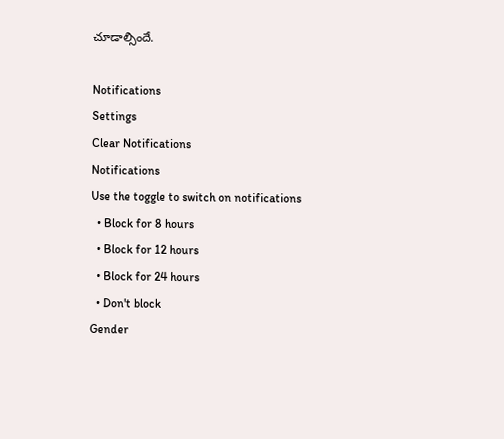చూడాల్సిందే.

Notifications
Settings
Clear Notifications
Notifications
Use the toggle to switch on notifications
  • Block for 8 hours
  • Block for 12 hours
  • Block for 24 hours
  • Don't block
Gender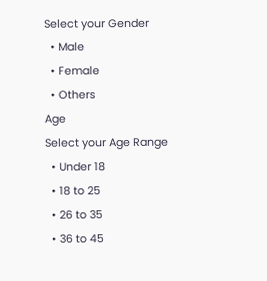Select your Gender
  • Male
  • Female
  • Others
Age
Select your Age Range
  • Under 18
  • 18 to 25
  • 26 to 35
  • 36 to 45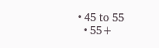• 45 to 55
  • 55+